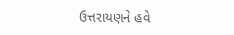ઉત્તરાયણને હવે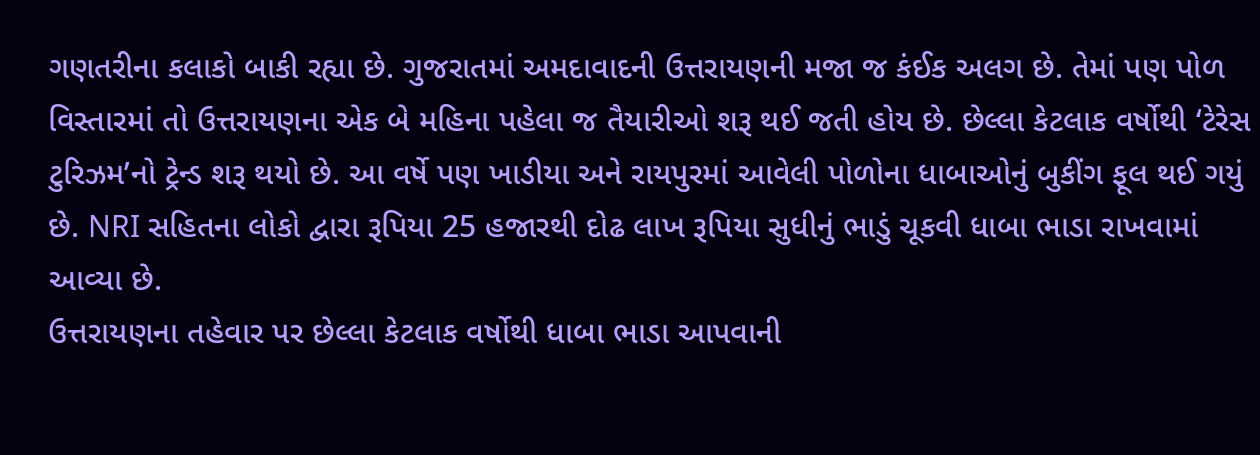ગણતરીના કલાકો બાકી રહ્યા છે. ગુજરાતમાં અમદાવાદની ઉત્તરાયણની મજા જ કંઈક અલગ છે. તેમાં પણ પોળ વિસ્તારમાં તો ઉત્તરાયણના એક બે મહિના પહેલા જ તૈયારીઓ શરૂ થઈ જતી હોય છે. છેલ્લા કેટલાક વર્ષોથી ‘ટેરેસ ટુરિઝમ’નો ટ્રેન્ડ શરૂ થયો છે. આ વર્ષે પણ ખાડીયા અને રાયપુરમાં આવેલી પોળોના ધાબાઓનું બુકીંગ ફૂલ થઈ ગયું છે. NRI સહિતના લોકો દ્વારા રૂપિયા 25 હજારથી દોઢ લાખ રૂપિયા સુધીનું ભાડું ચૂકવી ધાબા ભાડા રાખવામાં આવ્યા છે.
ઉત્તરાયણના તહેવાર પર છેલ્લા કેટલાક વર્ષોથી ધાબા ભાડા આપવાની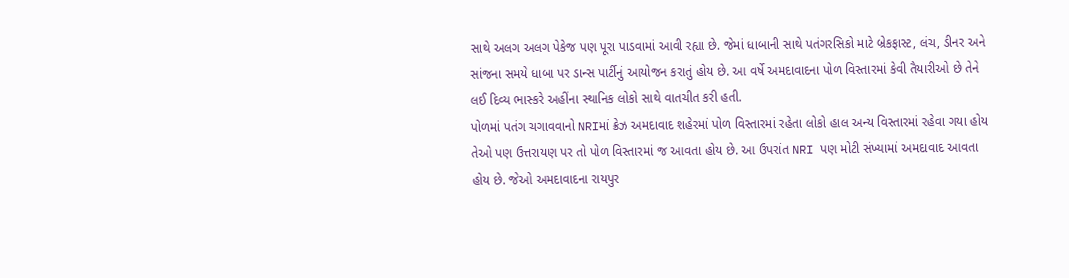સાથે અલગ અલગ પેકેજ પણ પૂરા પાડવામાં આવી રહ્યા છે. જેમાં ધાબાની સાથે પતંગરસિકો માટે બ્રેકફાસ્ટ, લંચ, ડીનર અને સાંજના સમયે ધાબા પર ડાન્સ પાર્ટીનું આયોજન કરાતું હોય છે. આ વર્ષે અમદાવાદના પોળ વિસ્તારમાં કેવી તૈયારીઓ છે તેને લઈ દિવ્ય ભાસ્કરે અહીંના સ્થાનિક લોકો સાથે વાતચીત કરી હતી.
પોળમાં પતંગ ચગાવવાનો NRIમાં ક્રેઝ અમદાવાદ શહેરમાં પોળ વિસ્તારમાં રહેતા લોકો હાલ અન્ય વિસ્તારમાં રહેવા ગયા હોય તેઓ પણ ઉત્તરાયણ પર તો પોળ વિસ્તારમાં જ આવતા હોય છે. આ ઉપરાંત NRI પણ મોટી સંખ્યામાં અમદાવાદ આવતા હોય છે. જેઓ અમદાવાદના રાયપુર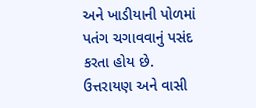અને ખાડીયાની પોળમાં પતંગ ચગાવવાનું પસંદ કરતા હોય છે. ઉત્તરાયણ અને વાસી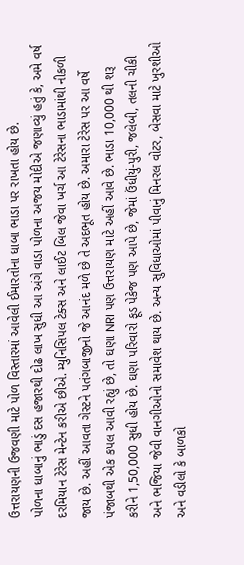ઉત્તરાયણની ઉજવણી માટે પોળ વિસ્તારમાં આવેલી ઈમારતોના ધાબા ભાડા પર રાખતા હોય છે.
પોળના ધાબાનું ભાડું દસ હજારથી દોઢ લાખ સુધી આ અંગે વાડા પોળના અજય મોદીએ જણાવ્યું હતું કે, અમે વર્ષ દરમિયાન ટેરેસ મેન્ટેન કરીએ છીએ. મ્યુનિસિપલ ટેક્સ અને લાઈટ બિલ જેવા ખર્ચ આ ટેરેસના ભાડામાંથી નીકળી જાય છે. અહીં આવતા ગેસ્ટને પતંગબાજીનો જે આનંદ મળે છે તે અદભૂત હોય છે. અમારા ટેરેસ પર આ વર્ષે પંજાબથી એક કપલ આવી રહ્યું છે, તો ઘણા NRI પણ ઉત્તરાયણ માટે અહીં આવે છે. ભાડા 10,000 થી શરૂ કરીને 1,50,000 સુધી હોય છે. ઘણા પરિવારો ફૂડ પેકેજ પણ આપે છે, જેમાં ઉંધીયું-પુરી, જલેબી, તલની ચીકી અને ભજિયા જેવી વાનગીઓનો સમાવેશ થાય છે. અન્ય સુવિધાઓમાં પીવાનું મિનરલ વોટર, બેસવા માટે ખુરશીઓ અને વડીલો કે બાળકો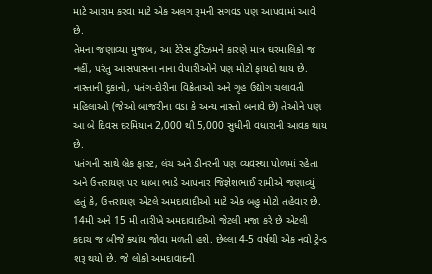માટે આરામ કરવા માટે એક અલગ રૂમની સગવડ પણ આપવામાં આવે છે.
તેમના જણાવ્યા મુજબ, આ ટેરેસ ટુરિઝમને કારણે માત્ર ઘરમાલિકો જ નહીં, પરંતુ આસપાસના નાના વેપારીઓને પણ મોટો ફાયદો થાય છે. નાસ્તાની દુકાનો, પતંગ-દોરીના વિક્રેતાઓ અને ગૃહ ઉદ્યોગ ચલાવતી મહિલાઓ (જેઓ બાજરીના વડા કે અન્ય નાસ્તો બનાવે છે) તેઓને પણ આ બે દિવસ દરમિયાન 2,000 થી 5,000 સુધીની વધારાની આવક થાય છે.
પતંગની સાથે બ્રેક ફાસ્ટ, લંચ અને ડીનરની પણ વ્યવસ્થા પોળમાં રહેતા અને ઉત્તરાયણ પર ધાબા ભાડે આપનાર જિજ્ઞેશભાઈ રામીએ જણાવ્યું હતું કે, ઉત્તરાયણ એટલે અમદાવાદીઓ માટે એક બહુ મોટો તહેવાર છે. 14મી અને 15 મી તારીખે અમદાવાદીઓ જેટલી મજા કરે છે એટલી કદાચ જ બીજે ક્યાંય જોવા મળતી હશે. છેલ્લા 4-5 વર્ષથી એક નવો ટ્રેન્ડ શરૂ થયો છે. જે લોકો અમદાવાદની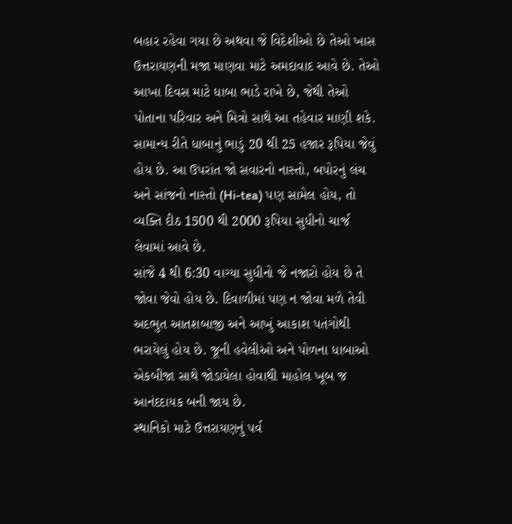બહાર રહેવા ગયા છે અથવા જે વિદેશીઓ છે તેઓ ખાસ ઉત્તરાયણની મજા માણવા માટે અમદાવાદ આવે છે. તેઓ આખા દિવસ માટે ધાબા ભાડે રાખે છે, જેથી તેઓ પોતાના પરિવાર અને મિત્રો સાથે આ તહેવાર માણી શકે. સામાન્ય રીતે ધાબાનું ભાડું 20 થી 25 હજાર રૂપિયા જેવું હોય છે. આ ઉપરાંત જો સવારનો નાસ્તો, બપોરનું લંચ અને સાંજનો નાસ્તો (Hi-tea) પણ સામેલ હોય, તો વ્યક્તિ દીઠ 1500 થી 2000 રૂપિયા સુધીનો ચાર્જ લેવામાં આવે છે.
સાંજે 4 થી 6:30 વાગ્યા સુધીનો જે નજારો હોય છે તે જોવા જેવો હોય છે. દિવાળીમાં પણ ન જોવા મળે તેવી અદભુત આતશબાજી અને આખું આકાશ પતંગોથી ભરાયેલું હોય છે. જૂની હવેલીઓ અને પોળના ધાબાઓ એકબીજા સાથે જોડાયેલા હોવાથી માહોલ ખૂબ જ આનંદદાયક બની જાય છે.
સ્થાનિકો માટે ઉત્તરાયણનું પર્વ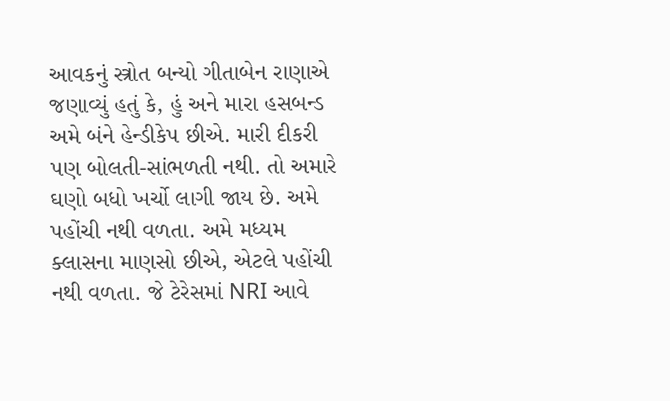આવકનું સ્ત્રોત બન્યો ગીતાબેન રાણાએ જણાવ્યું હતું કે, હું અને મારા હસબન્ડ અમે બંને હેન્ડીકેપ છીએ. મારી દીકરી પણ બોલતી-સાંભળતી નથી. તો અમારે ઘણો બધો ખર્ચો લાગી જાય છે. અમે પહોંચી નથી વળતા. અમે મધ્યમ ક્લાસના માણસો છીએ, એટલે પહોંચી નથી વળતા. જે ટેરેસમાં NRI આવે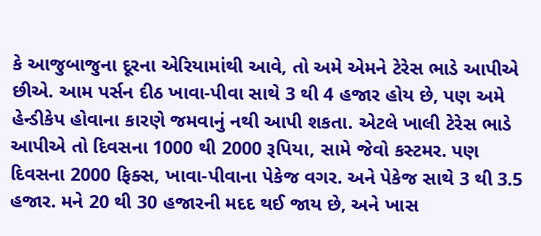કે આજુબાજુના દૂરના એરિયામાંથી આવે, તો અમે એમને ટેરેસ ભાડે આપીએ છીએ. આમ પર્સન દીઠ ખાવા-પીવા સાથે 3 થી 4 હજાર હોય છે, પણ અમે હેન્ડીકેપ હોવાના કારણે જમવાનું નથી આપી શકતા. એટલે ખાલી ટેરેસ ભાડે આપીએ તો દિવસના 1000 થી 2000 રૂપિયા, સામે જેવો કસ્ટમર. પણ દિવસના 2000 ફિક્સ, ખાવા-પીવાના પેકેજ વગર. અને પેકેજ સાથે 3 થી 3.5 હજાર. મને 20 થી 30 હજારની મદદ થઈ જાય છે, અને ખાસ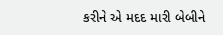કરીને એ મદદ મારી બેબીને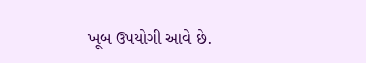ખૂબ ઉપયોગી આવે છે.